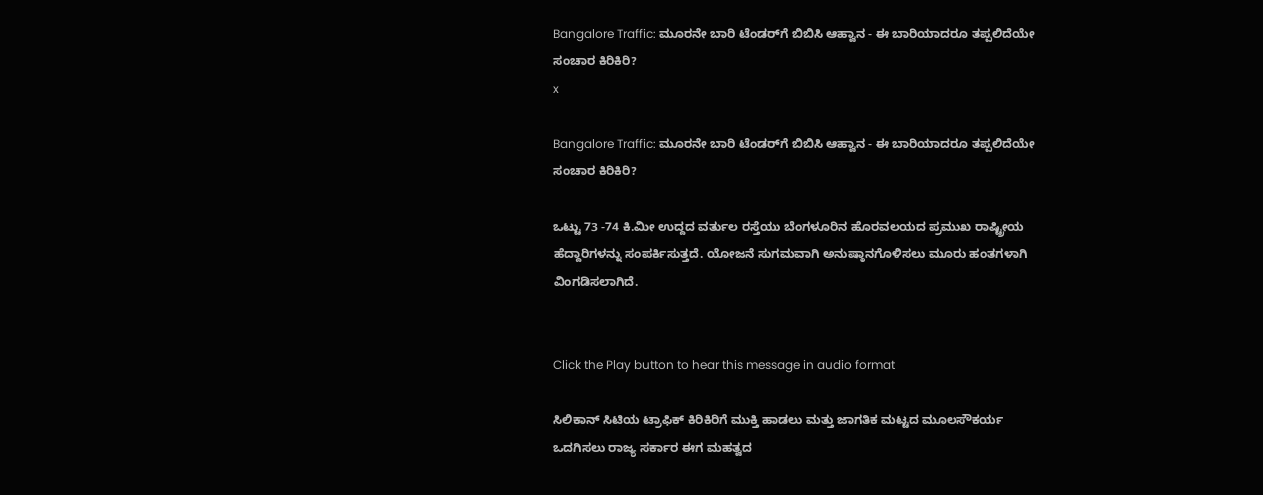Bangalore Traffic: ಮೂರನೇ ಬಾರಿ ಟೆಂಡರ್‌ಗೆ ಬಿಬಿಸಿ ಆಹ್ವಾನ - ಈ ಬಾರಿಯಾದರೂ ತಪ್ಪಲಿದೆಯೇ ಸಂಚಾರ ಕಿರಿಕಿರಿ?
x

Bangalore Traffic: ಮೂರನೇ ಬಾರಿ ಟೆಂಡರ್‌ಗೆ ಬಿಬಿಸಿ ಆಹ್ವಾನ - ಈ ಬಾರಿಯಾದರೂ ತಪ್ಪಲಿದೆಯೇ ಸಂಚಾರ ಕಿರಿಕಿರಿ?

ಒಟ್ಟು 73 -74 ಕಿ.ಮೀ ಉದ್ದದ ವರ್ತುಲ ರಸ್ತೆಯು ಬೆಂಗಳೂರಿನ ಹೊರವಲಯದ ಪ್ರಮುಖ ರಾಷ್ಟ್ರೀಯ ಹೆದ್ದಾರಿಗಳನ್ನು ಸಂಪರ್ಕಿಸುತ್ತದೆ. ಯೋಜನೆ ಸುಗಮವಾಗಿ ಅನುಷ್ಠಾನಗೊಳಿಸಲು ಮೂರು ಹಂತಗಳಾಗಿ ವಿಂಗಡಿಸಲಾಗಿದೆ.


Click the Play button to hear this message in audio format

ಸಿಲಿಕಾನ್ ಸಿಟಿಯ ಟ್ರಾಫಿಕ್ ಕಿರಿಕಿರಿಗೆ ಮುಕ್ತಿ ಹಾಡಲು ಮತ್ತು ಜಾಗತಿಕ ಮಟ್ಟದ ಮೂಲಸೌಕರ್ಯ ಒದಗಿಸಲು ರಾಜ್ಯ ಸರ್ಕಾರ ಈಗ ಮಹತ್ವದ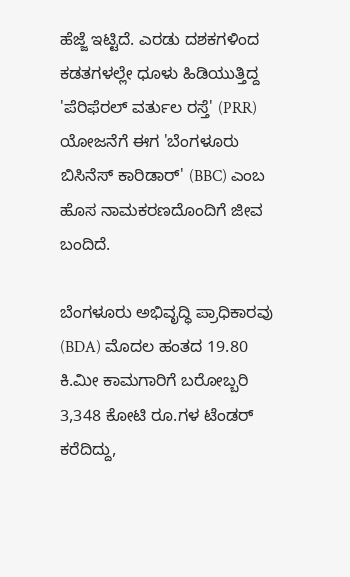ಹೆಜ್ಜೆ ಇಟ್ಟಿದೆ. ಎರಡು ದಶಕಗಳಿಂದ ಕಡತಗಳಲ್ಲೇ ಧೂಳು ಹಿಡಿಯುತ್ತಿದ್ದ 'ಪೆರಿಫೆರಲ್ ವರ್ತುಲ ರಸ್ತೆ' (PRR) ಯೋಜನೆಗೆ ಈಗ 'ಬೆಂಗಳೂರು ಬಿಸಿನೆಸ್ ಕಾರಿಡಾರ್' (BBC) ಎಂಬ ಹೊಸ ನಾಮಕರಣದೊಂದಿಗೆ ಜೀವ ಬಂದಿದೆ.

ಬೆಂಗಳೂರು ಅಭಿವೃದ್ಧಿ ಪ್ರಾಧಿಕಾರವು (BDA) ಮೊದಲ ಹಂತದ 19.80 ಕಿ.ಮೀ ಕಾಮಗಾರಿಗೆ ಬರೋಬ್ಬರಿ 3,348 ಕೋಟಿ ರೂ.ಗಳ ಟೆಂಡರ್ ಕರೆದಿದ್ದು,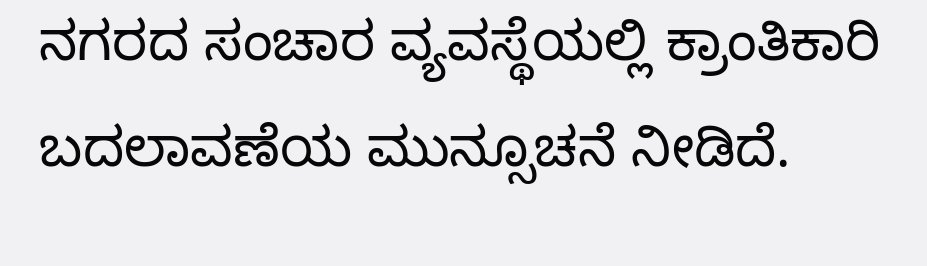ನಗರದ ಸಂಚಾರ ವ್ಯವಸ್ಥೆಯಲ್ಲಿ ಕ್ರಾಂತಿಕಾರಿ ಬದಲಾವಣೆಯ ಮುನ್ಸೂಚನೆ ನೀಡಿದೆ.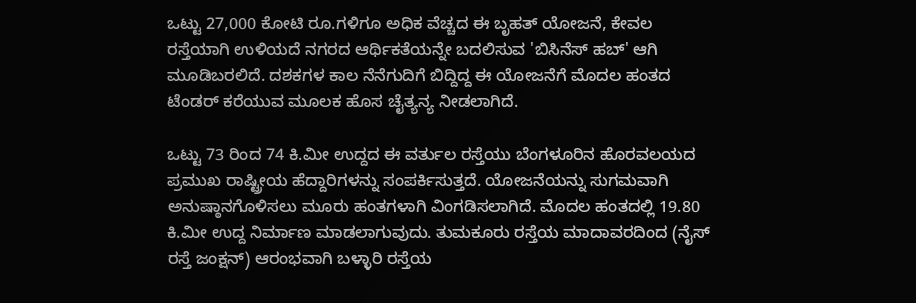ಒಟ್ಟು 27,000 ಕೋಟಿ ರೂ.ಗಳಿಗೂ ಅಧಿಕ ವೆಚ್ಚದ ಈ ಬೃಹತ್ ಯೋಜನೆ, ಕೇವಲ ರಸ್ತೆಯಾಗಿ ಉಳಿಯದೆ ನಗರದ ಆರ್ಥಿಕತೆಯನ್ನೇ ಬದಲಿಸುವ 'ಬಿಸಿನೆಸ್ ಹಬ್' ಆಗಿ ಮೂಡಿಬರಲಿದೆ. ದಶಕಗಳ ಕಾಲ ನೆನೆಗುದಿಗೆ ಬಿದ್ದಿದ್ದ ಈ ಯೋಜನೆಗೆ ಮೊದಲ ಹಂತದ ಟೆಂಡರ್‌ ಕರೆಯುವ ಮೂಲಕ ಹೊಸ ಚೈತ್ಯನ್ಯ ನೀಡಲಾಗಿದೆ.

ಒಟ್ಟು 73 ರಿಂದ 74 ಕಿ.ಮೀ ಉದ್ದದ ಈ ವರ್ತುಲ ರಸ್ತೆಯು ಬೆಂಗಳೂರಿನ ಹೊರವಲಯದ ಪ್ರಮುಖ ರಾಷ್ಟ್ರೀಯ ಹೆದ್ದಾರಿಗಳನ್ನು ಸಂಪರ್ಕಿಸುತ್ತದೆ. ಯೋಜನೆಯನ್ನು ಸುಗಮವಾಗಿ ಅನುಷ್ಠಾನಗೊಳಿಸಲು ಮೂರು ಹಂತಗಳಾಗಿ ವಿಂಗಡಿಸಲಾಗಿದೆ. ಮೊದಲ ಹಂತದಲ್ಲಿ 19.80 ಕಿ.ಮೀ ಉದ್ದ ನಿರ್ಮಾಣ ಮಾಡಲಾಗುವುದು. ತುಮಕೂರು ರಸ್ತೆಯ ಮಾದಾವರದಿಂದ (ನೈಸ್ ರಸ್ತೆ ಜಂಕ್ಷನ್) ಆರಂಭವಾಗಿ ಬಳ್ಳಾರಿ ರಸ್ತೆಯ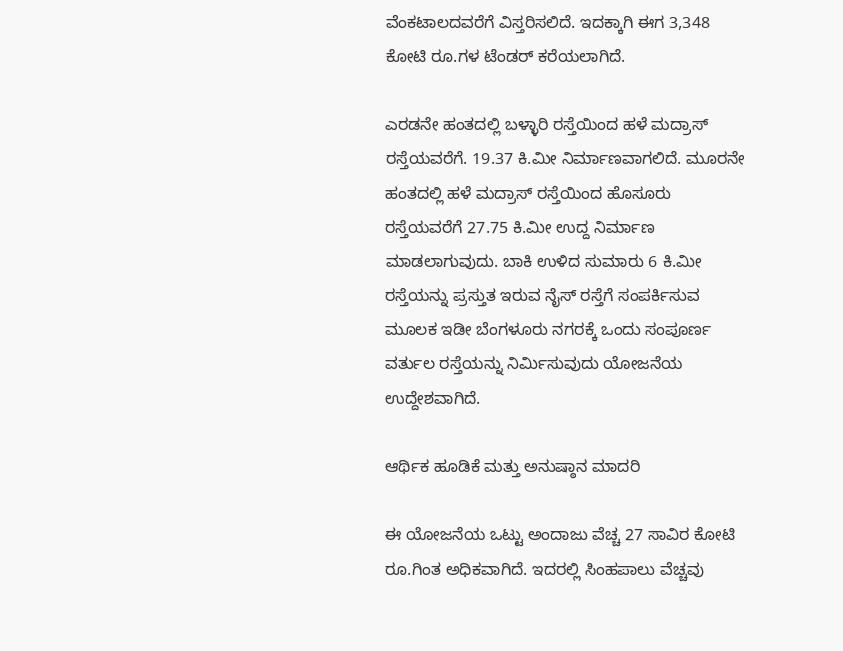ವೆಂಕಟಾಲದವರೆಗೆ ವಿಸ್ತರಿಸಲಿದೆ. ಇದಕ್ಕಾಗಿ ಈಗ 3,348 ಕೋಟಿ ರೂ.ಗಳ ಟೆಂಡರ್ ಕರೆಯಲಾಗಿದೆ.

ಎರಡನೇ ಹಂತದಲ್ಲಿ ಬಳ್ಳಾರಿ ರಸ್ತೆಯಿಂದ ಹಳೆ ಮದ್ರಾಸ್ ರಸ್ತೆಯವರೆಗೆ. 19.37 ಕಿ.ಮೀ ನಿರ್ಮಾಣವಾಗಲಿದೆ. ಮೂರನೇ ಹಂತದಲ್ಲಿ ಹಳೆ ಮದ್ರಾಸ್ ರಸ್ತೆಯಿಂದ ಹೊಸೂರು ರಸ್ತೆಯವರೆಗೆ 27.75 ಕಿ.ಮೀ ಉದ್ದ ನಿರ್ಮಾಣ ಮಾಡಲಾಗುವುದು. ಬಾಕಿ ಉಳಿದ ಸುಮಾರು 6 ಕಿ.ಮೀ ರಸ್ತೆಯನ್ನು ಪ್ರಸ್ತುತ ಇರುವ ನೈಸ್ ರಸ್ತೆಗೆ ಸಂಪರ್ಕಿಸುವ ಮೂಲಕ ಇಡೀ ಬೆಂಗಳೂರು ನಗರಕ್ಕೆ ಒಂದು ಸಂಪೂರ್ಣ ವರ್ತುಲ ರಸ್ತೆಯನ್ನು ನಿರ್ಮಿಸುವುದು ಯೋಜನೆಯ ಉದ್ದೇಶವಾಗಿದೆ.

ಆರ್ಥಿಕ ಹೂಡಿಕೆ ಮತ್ತು ಅನುಷ್ಠಾನ ಮಾದರಿ

ಈ ಯೋಜನೆಯ ಒಟ್ಟು ಅಂದಾಜು ವೆಚ್ಚ 27 ಸಾವಿರ ಕೋಟಿ ರೂ.ಗಿಂತ ಅಧಿಕವಾಗಿದೆ. ಇದರಲ್ಲಿ ಸಿಂಹಪಾಲು ವೆಚ್ಚವು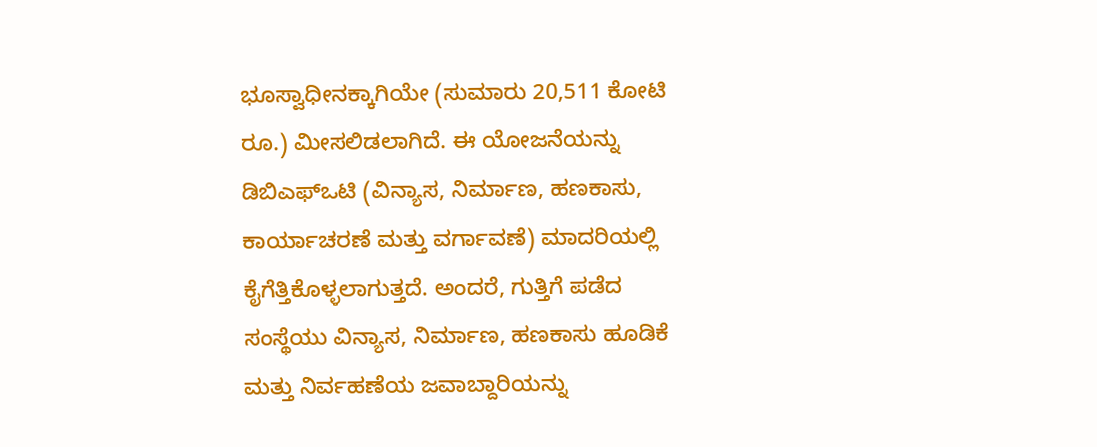ಭೂಸ್ವಾಧೀನಕ್ಕಾಗಿಯೇ (ಸುಮಾರು 20,511 ಕೋಟಿ ರೂ.) ಮೀಸಲಿಡಲಾಗಿದೆ. ಈ ಯೋಜನೆಯನ್ನು ಡಿಬಿಎಫ್‌ಒಟಿ (ವಿನ್ಯಾಸ, ನಿರ್ಮಾಣ, ಹಣಕಾಸು, ಕಾರ್ಯಾಚರಣೆ ಮತ್ತು ವರ್ಗಾವಣೆ) ಮಾದರಿಯಲ್ಲಿ ಕೈಗೆತ್ತಿಕೊಳ್ಳಲಾಗುತ್ತದೆ. ಅಂದರೆ, ಗುತ್ತಿಗೆ ಪಡೆದ ಸಂಸ್ಥೆಯು ವಿನ್ಯಾಸ, ನಿರ್ಮಾಣ, ಹಣಕಾಸು ಹೂಡಿಕೆ ಮತ್ತು ನಿರ್ವಹಣೆಯ ಜವಾಬ್ದಾರಿಯನ್ನು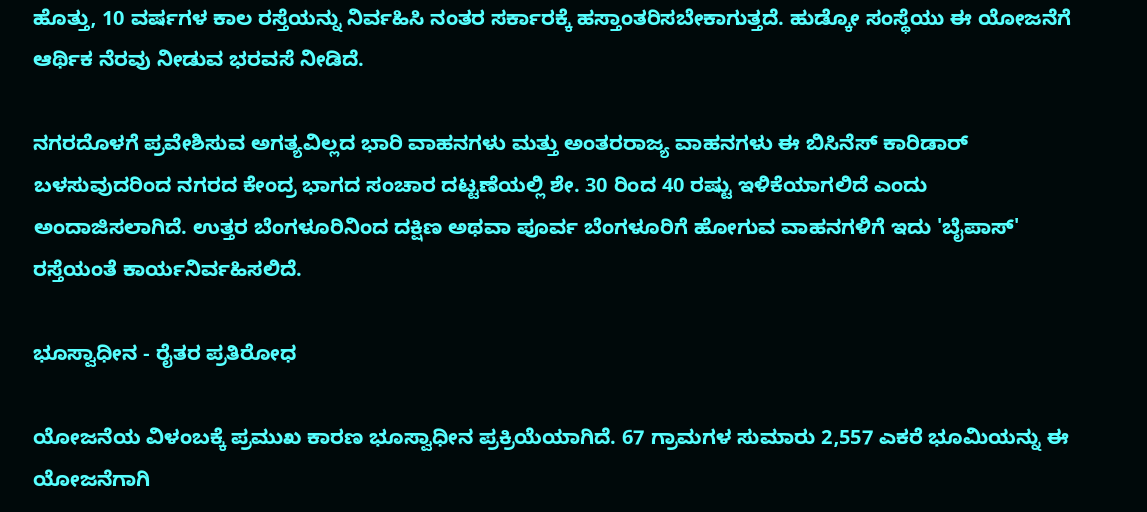ಹೊತ್ತು, 10 ವರ್ಷಗಳ ಕಾಲ ರಸ್ತೆಯನ್ನು ನಿರ್ವಹಿಸಿ ನಂತರ ಸರ್ಕಾರಕ್ಕೆ ಹಸ್ತಾಂತರಿಸಬೇಕಾಗುತ್ತದೆ. ಹುಡ್ಕೋ ಸಂಸ್ಥೆಯು ಈ ಯೋಜನೆಗೆ ಆರ್ಥಿಕ ನೆರವು ನೀಡುವ ಭರವಸೆ ನೀಡಿದೆ.

ನಗರದೊಳಗೆ ಪ್ರವೇಶಿಸುವ ಅಗತ್ಯವಿಲ್ಲದ ಭಾರಿ ವಾಹನಗಳು ಮತ್ತು ಅಂತರರಾಜ್ಯ ವಾಹನಗಳು ಈ ಬಿಸಿನೆಸ್ ಕಾರಿಡಾರ್ ಬಳಸುವುದರಿಂದ ನಗರದ ಕೇಂದ್ರ ಭಾಗದ ಸಂಚಾರ ದಟ್ಟಣೆಯಲ್ಲಿ ಶೇ. 30 ರಿಂದ 40 ರಷ್ಟು ಇಳಿಕೆಯಾಗಲಿದೆ ಎಂದು ಅಂದಾಜಿಸಲಾಗಿದೆ. ಉತ್ತರ ಬೆಂಗಳೂರಿನಿಂದ ದಕ್ಷಿಣ ಅಥವಾ ಪೂರ್ವ ಬೆಂಗಳೂರಿಗೆ ಹೋಗುವ ವಾಹನಗಳಿಗೆ ಇದು 'ಬೈಪಾಸ್' ರಸ್ತೆಯಂತೆ ಕಾರ್ಯನಿರ್ವಹಿಸಲಿದೆ.

ಭೂಸ್ವಾಧೀನ - ರೈತರ ಪ್ರತಿರೋಧ

ಯೋಜನೆಯ ವಿಳಂಬಕ್ಕೆ ಪ್ರಮುಖ ಕಾರಣ ಭೂಸ್ವಾಧೀನ ಪ್ರಕ್ರಿಯೆಯಾಗಿದೆ. 67 ಗ್ರಾಮಗಳ ಸುಮಾರು 2,557 ಎಕರೆ ಭೂಮಿಯನ್ನು ಈ ಯೋಜನೆಗಾಗಿ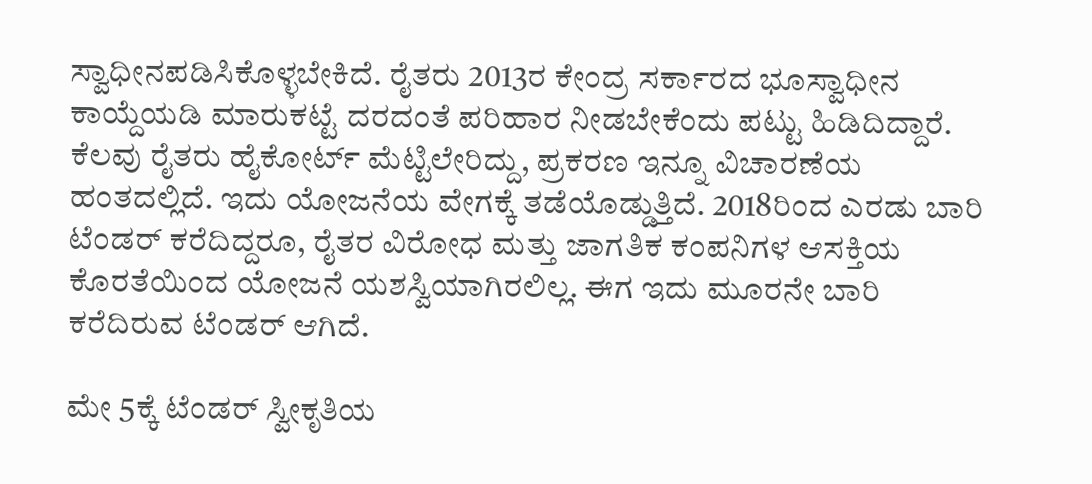ಸ್ವಾಧೀನಪಡಿಸಿಕೊಳ್ಳಬೇಕಿದೆ. ರೈತರು 2013ರ ಕೇಂದ್ರ ಸರ್ಕಾರದ ಭೂಸ್ವಾಧೀನ ಕಾಯ್ದೆಯಡಿ ಮಾರುಕಟ್ಟೆ ದರದಂತೆ ಪರಿಹಾರ ನೀಡಬೇಕೆಂದು ಪಟ್ಟು ಹಿಡಿದಿದ್ದಾರೆ. ಕೆಲವು ರೈತರು ಹೈಕೋರ್ಟ್ ಮೆಟ್ಟಿಲೇರಿದ್ದು, ಪ್ರಕರಣ ಇನ್ನೂ ವಿಚಾರಣೆಯ ಹಂತದಲ್ಲಿದೆ. ಇದು ಯೋಜನೆಯ ವೇಗಕ್ಕೆ ತಡೆಯೊಡ್ಡುತ್ತಿದೆ. 2018ರಿಂದ ಎರಡು ಬಾರಿ ಟೆಂಡರ್ ಕರೆದಿದ್ದರೂ, ರೈತರ ವಿರೋಧ ಮತ್ತು ಜಾಗತಿಕ ಕಂಪನಿಗಳ ಆಸಕ್ತಿಯ ಕೊರತೆಯಿಂದ ಯೋಜನೆ ಯಶಸ್ವಿಯಾಗಿರಲಿಲ್ಲ. ಈಗ ಇದು ಮೂರನೇ ಬಾರಿ ಕರೆದಿರುವ ಟೆಂಡರ್ ಆಗಿದೆ.

ಮೇ 5ಕ್ಕೆ ಟೆಂಡರ್‌ ಸ್ವೀಕೃತಿಯ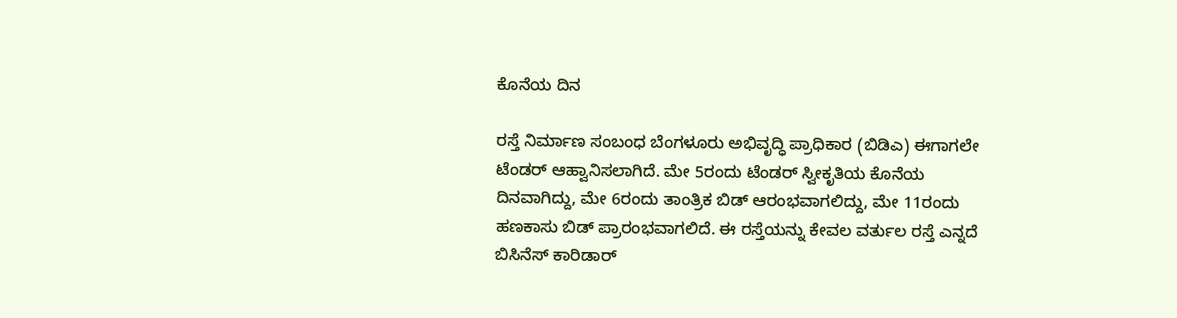ಕೊನೆಯ ದಿನ

ರಸ್ತೆ ನಿರ್ಮಾಣ ಸಂಬಂಧ ಬೆಂಗಳೂರು ಅಭಿವೃದ್ಧಿ ಪ್ರಾಧಿಕಾರ (ಬಿಡಿಎ) ಈಗಾಗಲೇ ಟೆಂಡರ್‌ ಆಹ್ವಾನಿಸಲಾಗಿದೆ. ಮೇ 5ರಂದು ಟೆಂಡರ್ ಸ್ವೀಕೃತಿಯ ಕೊನೆಯ ದಿನವಾಗಿದ್ದು, ಮೇ 6ರಂದು ತಾಂತ್ರಿಕ ಬಿಡ್‌ ಆರಂಭವಾಗಲಿದ್ದು, ಮೇ 11ರಂದು ಹಣಕಾಸು ಬಿಡ್‌ ಪ್ರಾರಂಭವಾಗಲಿದೆ. ಈ ರಸ್ತೆಯನ್ನು ಕೇವಲ ವರ್ತುಲ ರಸ್ತೆ ಎನ್ನದೆ ಬಿಸಿನೆಸ್ ಕಾರಿಡಾರ್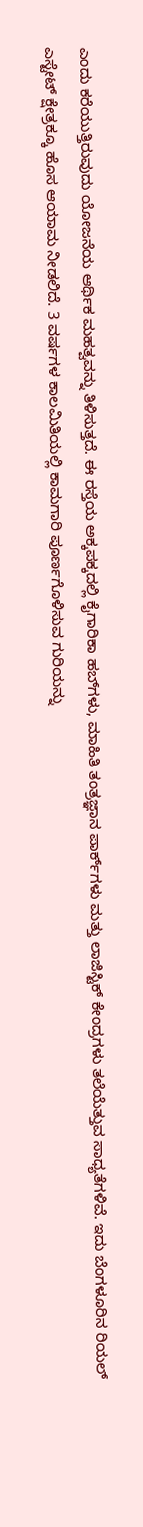ಎಂದು ಕರೆಯುತ್ತಿರುವುದು ಯೋಜನೆಯ ಆರ್ಥಿಕ ಮಹತ್ವವನ್ನು ತಿಳಿಸುತ್ತದೆ. ಈ ರಸ್ತೆಯ ಅಕ್ಕಪಕ್ಕದಲ್ಲಿ ಕೈಗಾರಿಕಾ ಹಬ್‌ಗಳು, ಮಾಹಿತಿ ತಂತ್ರಜ್ಞಾನ ಪಾರ್ಕ್‌ಗಳು ಮತ್ತು ಲಾಜಿಸ್ಟಿಕ್ ಕೇಂದ್ರಗಳು ತಲೆಯೆತ್ತುವ ಸಾಧ್ಯತೆಗಳಿವೆ. ಇದು ಬೆಂಗಳೂರಿನ ರಿಯಲ್ ಎಸ್ಟೇಟ್ ಕ್ಷೇತ್ರಕ್ಕೂ ಹೊಸ ಆಯಾಮ ನೀಡಲಿದೆ. 3 ವರ್ಷಗಳ ಕಾಲಮಿತಿಯಲ್ಲಿ ಕಾಮಗಾರಿ ಪೂರ್ಣಗೊಳಿಸುವ ಗುರಿಯನ್ನು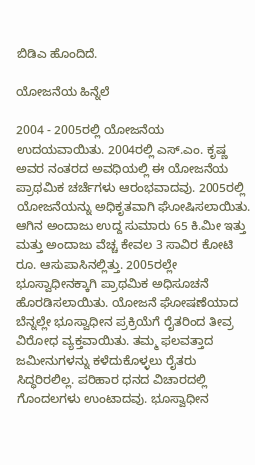ಬಿಡಿಎ ಹೊಂದಿದೆ.

ಯೋಜನೆಯ ಹಿನ್ನೆಲೆ

2004 - 2005ರಲ್ಲಿ ಯೋಜನೆಯ ಉದಯವಾಯಿತು. 2004ರಲ್ಲಿ ಎಸ್.ಎಂ. ಕೃಷ್ಣ ಅವರ ನಂತರದ ಅವಧಿಯಲ್ಲಿ ಈ ಯೋಜನೆಯ ಪ್ರಾಥಮಿಕ ಚರ್ಚೆಗಳು ಆರಂಭವಾದವು. 2005ರಲ್ಲಿ ಯೋಜನೆಯನ್ನು ಅಧಿಕೃತವಾಗಿ ಘೋಷಿಸಲಾಯಿತು. ಆಗಿನ ಅಂದಾಜು ಉದ್ದ ಸುಮಾರು 65 ಕಿ.ಮೀ ಇತ್ತು ಮತ್ತು ಅಂದಾಜು ವೆಚ್ಚ ಕೇವಲ 3 ಸಾವಿರ ಕೋಟಿ ರೂ. ಆಸುಪಾಸಿನಲ್ಲಿತ್ತು. 2005ರಲ್ಲೇ ಭೂಸ್ವಾಧೀನಕ್ಕಾಗಿ ಪ್ರಾಥಮಿಕ ಅಧಿಸೂಚನೆ ಹೊರಡಿಸಲಾಯಿತು. ಯೋಜನೆ ಘೋಷಣೆಯಾದ ಬೆನ್ನಲ್ಲೇ ಭೂಸ್ವಾಧೀನ ಪ್ರಕ್ರಿಯೆಗೆ ರೈತರಿಂದ ತೀವ್ರ ವಿರೋಧ ವ್ಯಕ್ತವಾಯಿತು. ತಮ್ಮ ಫಲವತ್ತಾದ ಜಮೀನುಗಳನ್ನು ಕಳೆದುಕೊಳ್ಳಲು ರೈತರು ಸಿದ್ಧರಿರಲಿಲ್ಲ. ಪರಿಹಾರ ಧನದ ವಿಚಾರದಲ್ಲಿ ಗೊಂದಲಗಳು ಉಂಟಾದವು. ಭೂಸ್ವಾಧೀನ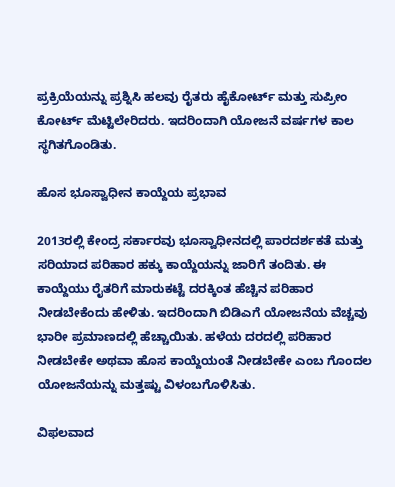ಪ್ರಕ್ರಿಯೆಯನ್ನು ಪ್ರಶ್ನಿಸಿ ಹಲವು ರೈತರು ಹೈಕೋರ್ಟ್ ಮತ್ತು ಸುಪ್ರೀಂ ಕೋರ್ಟ್ ಮೆಟ್ಟಿಲೇರಿದರು. ಇದರಿಂದಾಗಿ ಯೋಜನೆ ವರ್ಷಗಳ ಕಾಲ ಸ್ಥಗಿತಗೊಂಡಿತು.

ಹೊಸ ಭೂಸ್ವಾಧೀನ ಕಾಯ್ದೆಯ ಪ್ರಭಾವ

2013ರಲ್ಲಿ ಕೇಂದ್ರ ಸರ್ಕಾರವು ಭೂಸ್ವಾಧೀನದಲ್ಲಿ ಪಾರದರ್ಶಕತೆ ಮತ್ತು ಸರಿಯಾದ ಪರಿಹಾರ ಹಕ್ಕು ಕಾಯ್ದೆಯನ್ನು ಜಾರಿಗೆ ತಂದಿತು. ಈ ಕಾಯ್ದೆಯು ರೈತರಿಗೆ ಮಾರುಕಟ್ಟೆ ದರಕ್ಕಿಂತ ಹೆಚ್ಚಿನ ಪರಿಹಾರ ನೀಡಬೇಕೆಂದು ಹೇಳಿತು. ಇದರಿಂದಾಗಿ ಬಿಡಿಎಗೆ ಯೋಜನೆಯ ವೆಚ್ಚವು ಭಾರೀ ಪ್ರಮಾಣದಲ್ಲಿ ಹೆಚ್ಚಾಯಿತು. ಹಳೆಯ ದರದಲ್ಲಿ ಪರಿಹಾರ ನೀಡಬೇಕೇ ಅಥವಾ ಹೊಸ ಕಾಯ್ದೆಯಂತೆ ನೀಡಬೇಕೇ ಎಂಬ ಗೊಂದಲ ಯೋಜನೆಯನ್ನು ಮತ್ತಷ್ಟು ವಿಳಂಬಗೊಳಿಸಿತು.

ವಿಫಲವಾದ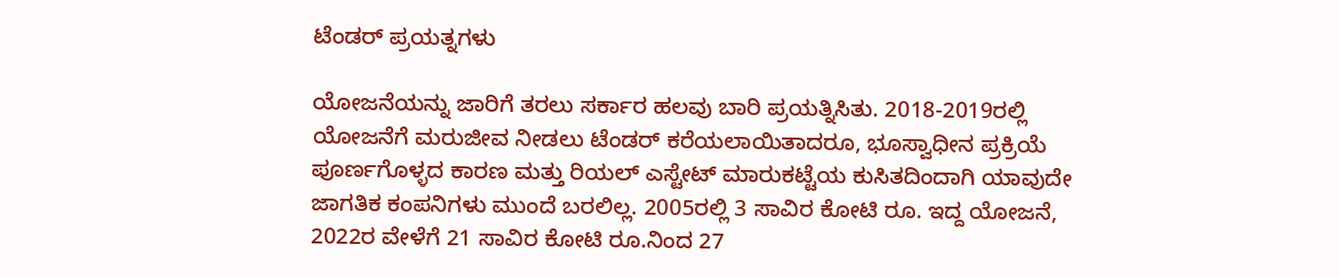ಟೆಂಡರ್ ಪ್ರಯತ್ನಗಳು

ಯೋಜನೆಯನ್ನು ಜಾರಿಗೆ ತರಲು ಸರ್ಕಾರ ಹಲವು ಬಾರಿ ಪ್ರಯತ್ನಿಸಿತು. 2018-2019ರಲ್ಲಿ ಯೋಜನೆಗೆ ಮರುಜೀವ ನೀಡಲು ಟೆಂಡರ್ ಕರೆಯಲಾಯಿತಾದರೂ, ಭೂಸ್ವಾಧೀನ ಪ್ರಕ್ರಿಯೆ ಪೂರ್ಣಗೊಳ್ಳದ ಕಾರಣ ಮತ್ತು ರಿಯಲ್ ಎಸ್ಟೇಟ್ ಮಾರುಕಟ್ಟೆಯ ಕುಸಿತದಿಂದಾಗಿ ಯಾವುದೇ ಜಾಗತಿಕ ಕಂಪನಿಗಳು ಮುಂದೆ ಬರಲಿಲ್ಲ. 2005ರಲ್ಲಿ 3 ಸಾವಿರ ಕೋಟಿ ರೂ. ಇದ್ದ ಯೋಜನೆ, 2022ರ ವೇಳೆಗೆ 21 ಸಾವಿರ ಕೋಟಿ ರೂ.ನಿಂದ 27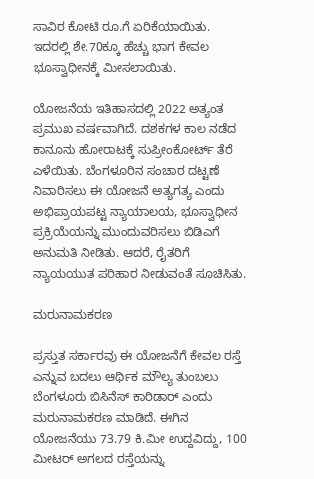ಸಾವಿರ ಕೋಟಿ ರೂ.ಗೆ ಏರಿಕೆಯಾಯಿತು. ಇದರಲ್ಲಿ ಶೇ.70ಕ್ಕೂ ಹೆಚ್ಚು ಭಾಗ ಕೇವಲ ಭೂಸ್ವಾಧೀನಕ್ಕೆ ಮೀಸಲಾಯಿತು.

ಯೋಜನೆಯ ಇತಿಹಾಸದಲ್ಲಿ 2022 ಅತ್ಯಂತ ಪ್ರಮುಖ ವರ್ಷವಾಗಿದೆ. ದಶಕಗಳ ಕಾಲ ನಡೆದ ಕಾನೂನು ಹೋರಾಟಕ್ಕೆ ಸುಪ್ರೀಂಕೋರ್ಟ್ ತೆರೆ ಎಳೆಯಿತು. ಬೆಂಗಳೂರಿನ ಸಂಚಾರ ದಟ್ಟಣೆ ನಿವಾರಿಸಲು ಈ ಯೋಜನೆ ಅತ್ಯಗತ್ಯ ಎಂದು ಅಭಿಪ್ರಾಯಪಟ್ಟ ನ್ಯಾಯಾಲಯ, ಭೂಸ್ವಾಧೀನ ಪ್ರಕ್ರಿಯೆಯನ್ನು ಮುಂದುವರಿಸಲು ಬಿಡಿಎಗೆ ಅನುಮತಿ ನೀಡಿತು. ಆದರೆ, ರೈತರಿಗೆ ನ್ಯಾಯಯುತ ಪರಿಹಾರ ನೀಡುವಂತೆ ಸೂಚಿಸಿತು.

ಮರುನಾಮಕರಣ

ಪ್ರಸ್ತುತ ಸರ್ಕಾರವು ಈ ಯೋಜನೆಗೆ ಕೇವಲ ರಸ್ತೆ ಎನ್ನುವ ಬದಲು ಆರ್ಥಿಕ ಮೌಲ್ಯ ತುಂಬಲು ಬೆಂಗಳೂರು ಬಿಸಿನೆಸ್‌ ಕಾರಿಡಾರ್‌ ಎಂದು ಮರುನಾಮಕರಣ ಮಾಡಿದೆ. ಈಗಿನ ಯೋಜನೆಯು 73.79 ಕಿ.ಮೀ ಉದ್ದವಿದ್ದು, 100 ಮೀಟರ್ ಅಗಲದ ರಸ್ತೆಯನ್ನು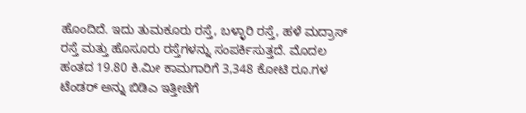ಹೊಂದಿದೆ. ಇದು ತುಮಕೂರು ರಸ್ತೆ, ಬಳ್ಳಾರಿ ರಸ್ತೆ, ಹಳೆ ಮದ್ರಾಸ್ ರಸ್ತೆ ಮತ್ತು ಹೊಸೂರು ರಸ್ತೆಗಳನ್ನು ಸಂಪರ್ಕಿಸುತ್ತದೆ. ಮೊದಲ ಹಂತದ 19.80 ಕಿ.ಮೀ ಕಾಮಗಾರಿಗೆ 3,348 ಕೋಟಿ ರೂ.ಗಳ ಟೆಂಡರ್ ಅನ್ನು ಬಿಡಿಎ ಇತ್ತೀಚೆಗೆ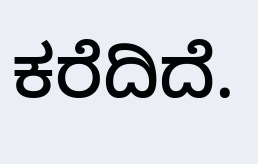ಕರೆದಿದೆ.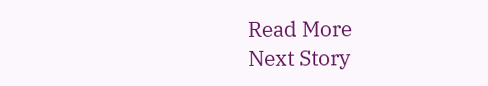Read More
Next Story